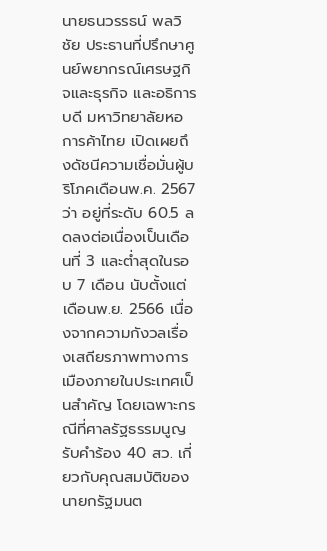นายธนวรรธน์ พลวิชัย ประธานที่ปรึกษาศูนย์พยากรณ์เศรษฐกิจและธุรกิจ และอธิการบดี มหาวิทยาลัยหอการค้าไทย เปิดเผยถึงดัชนีความเชื่อมั่นผู้บริโภคเดือนพ.ค. 2567 ว่า อยู่ที่ระดับ 60.5 ลดลงต่อเนื่องเป็นเดือนที่ 3 และต่ำสุดในรอบ 7 เดือน นับตั้งแต่เดือนพ.ย. 2566 เนื่องจากความกังวลเรื่องเสถียรภาพทางการเมืองภายในประเทศเป็นสำคัญ โดยเฉพาะกรณีที่ศาลรัฐธรรมนูญ รับคำร้อง 40 สว. เกี่ยวกับคุณสมบัติของนายกรัฐมนต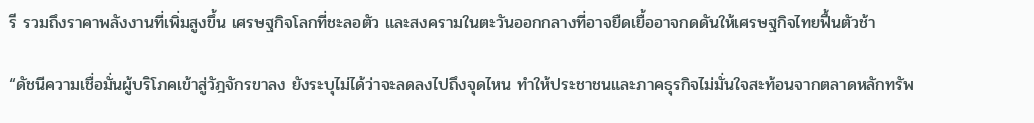รี รวมถึงราคาพลังงานที่เพิ่มสูงขึ้น เศรษฐกิจโลกที่ชะลอตัว และสงครามในตะวันออกกลางที่อาจยืดเยื้ออาจกดดันให้เศรษฐกิจไทยฟื้นตัวช้า

“ดัชนีความเชื่อมั่นผู้บริโภคเข้าสู่วัฎจักรขาลง ยังระบุไม่ได้ว่าจะลดลงไปถึงจุดไหน ทำให้ประชาชนและภาคธุรกิจไม่มั่นใจสะท้อนจากตลาดหลักทรัพ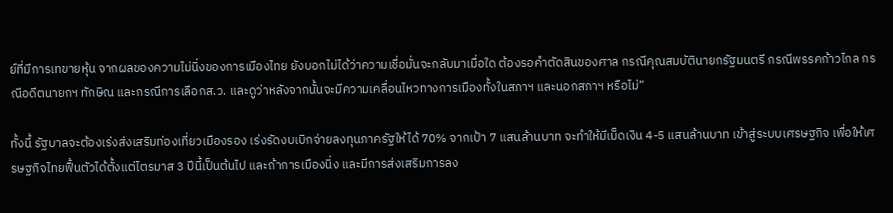ย์ที่มีการเทขายหุ้น จากผลของความไม่นิ่งของการเมืองไทย ยังบอกไม่ได้ว่าความเชื่อมั่นจะกลับมาเมื่อใด ต้องรอคำตัดสินของศาล กรณีคุณสมบัตินายกรัฐมนตรี กรณีพรรคก้าวไกล กรณีอดีตนายกฯ ทักษิณ และกรณีการเลือกส.ว. และดูว่าหลังจากนั้นจะมีความเคลื่อนไหวทางการเมืองทั้งในสภาฯ และนอกสภาฯ หรือไม่”

ทั้งนี้ รัฐบาลจะต้องเร่งส่งเสริมท่องเที่ยวเมืองรอง เร่งรัดงบเบิกจ่ายลงทุนภาครัฐให้ได้ 70% จากเป้า 7 แสนล้านบาท จะทำให้มีเม็ดเงิน 4-5 แสนล้านบาท เข้าสู่ระบบเศรษฐกิจ เพื่อให้เศรษฐกิจไทยฟื้นตัวได้ตั้งแต่ไตรมาส 3 ปีนี้เป็นต้นไป และถ้าการเมืองนิ่ง และมีการส่งเสริมการลง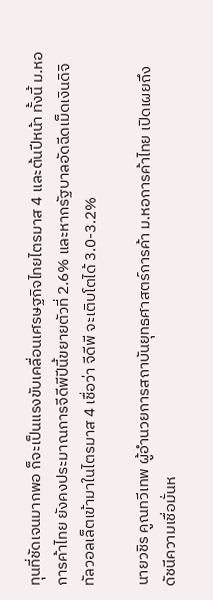ทุนที่ชัดเจนมากพอ ก็จะเป็นแรงขับเคลื่อนเศรษฐกิจไทยไตรมาส 4 และต้นปีหน้า ทั้งนี้ ม.หอการค้าไทย ยังคงประมาณการจีดีพีปีนี้ขยายตัวที่ 2.6% และหากรัฐบาลอัดฉีดเม็ดเงินดิจิทัลวอลเล็ตเข้ามาในไตรมาส 4 เชื่อว่า จีดีพี จะเติบโตได้ 3.0-3.2%

นายวชิร คูณทวีเทพ ผู้อำนวยการสถาบันยุทธศาสตร์การค้า ม.หอการค้าไทย เปิดเผยถึงดัชนีความเชื่อมั่นห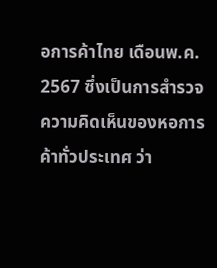อการค้าไทย เดือนพ.ค. 2567 ซึ่งเป็นการสำรวจความคิดเห็นของหอการค้าทั่วประเทศ ว่า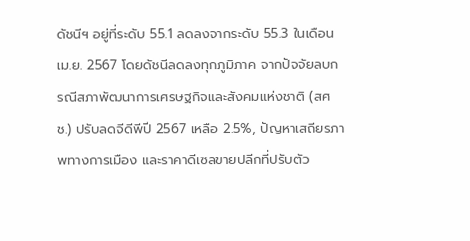ดัชนีฯ อยู่ที่ระดับ 55.1 ลดลงจากระดับ 55.3 ในเดือนเม.ย. 2567 โดยดัชนีลดลงทุกภูมิภาค จากปัจจัยลบกรณีสภาพัฒนาการเศรษฐกิจและสังคมแห่งชาติ (สศช.) ปรับลดจีดีพีปี 2567 เหลือ 2.5%, ปัญหาเสถียรภาพทางการเมือง และราคาดีเซลขายปลีกที่ปรับตัว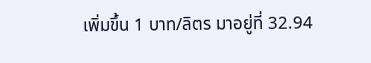เพิ่มขึ้น 1 บาท/ลิตร มาอยู่ที่ 32.94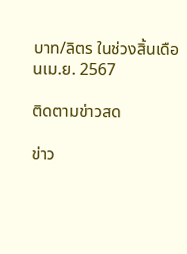บาท/ลิตร ในช่วงสิ้นเดือนเม.ย. 2567

ติดตามข่าวสด

ข่าว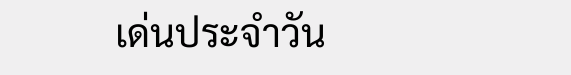เด่นประจำวัน